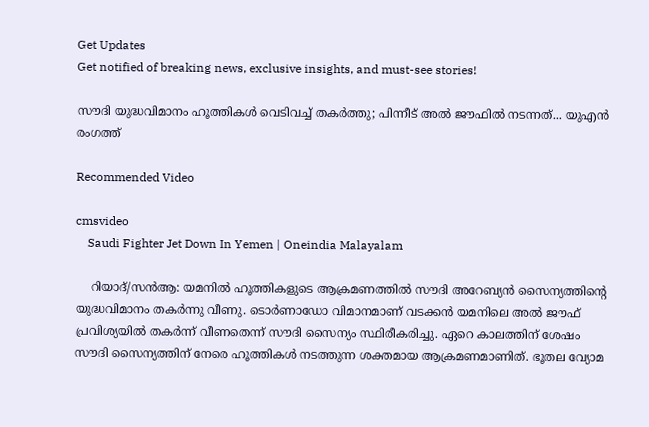Get Updates
Get notified of breaking news, exclusive insights, and must-see stories!

സൗദി യുദ്ധവിമാനം ഹൂത്തികള്‍ വെടിവച്ച് തകര്‍ത്തു; പിന്നീട് അല്‍ ജൗഫില്‍ നടന്നത്... യുഎന്‍ രംഗത്ത്

Recommended Video

cmsvideo
    Saudi Fighter Jet Down In Yemen | Oneindia Malayalam

    റിയാദ്/സന്‍ആ: യമനില്‍ ഹൂത്തികളുടെ ആക്രമണത്തില്‍ സൗദി അറേബ്യന്‍ സൈന്യത്തിന്റെ യുദ്ധവിമാനം തകര്‍ന്നു വീണു. ടൊര്‍ണാഡോ വിമാനമാണ് വടക്കന്‍ യമനിലെ അല്‍ ജൗഫ് പ്രവിശ്യയില്‍ തകര്‍ന്ന് വീണതെന്ന് സൗദി സൈന്യം സ്ഥിരീകരിച്ചു. ഏറെ കാലത്തിന് ശേഷം സൗദി സൈന്യത്തിന് നേരെ ഹൂത്തികള്‍ നടത്തുന്ന ശക്തമായ ആക്രമണമാണിത്. ഭൂതല വ്യോമ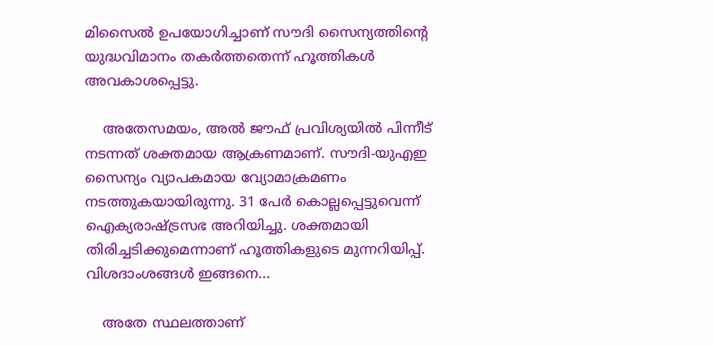മിസൈല്‍ ഉപയോഗിച്ചാണ് സൗദി സൈന്യത്തിന്റെ യുദ്ധവിമാനം തകര്‍ത്തതെന്ന് ഹൂത്തികള്‍ അവകാശപ്പെട്ടു.

    അതേസമയം, അല്‍ ജൗഫ് പ്രവിശ്യയില്‍ പിന്നീട് നടന്നത് ശക്തമായ ആക്രണമാണ്. സൗദി-യുഎഇ സൈന്യം വ്യാപകമായ വ്യോമാക്രമണം നടത്തുകയായിരുന്നു. 31 പേര്‍ കൊല്ലപ്പെട്ടുവെന്ന് ഐക്യരാഷ്ട്രസഭ അറിയിച്ചു. ശക്തമായി തിരിച്ചടിക്കുമെന്നാണ് ഹൂത്തികളുടെ മുന്നറിയിപ്പ്. വിശദാംശങ്ങള്‍ ഇങ്ങനെ...

    അതേ സ്ഥലത്താണ്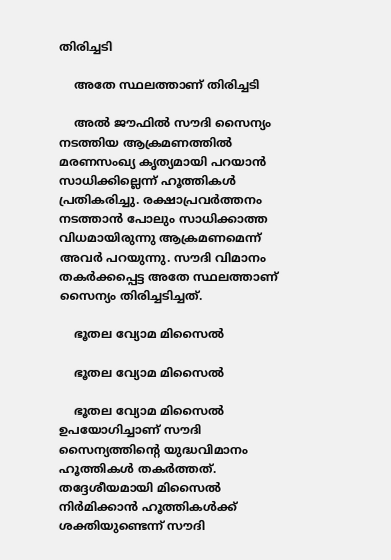തിരിച്ചടി

    അതേ സ്ഥലത്താണ് തിരിച്ചടി

    അല്‍ ജൗഫില്‍ സൗദി സൈന്യം നടത്തിയ ആക്രമണത്തില്‍ മരണസംഖ്യ കൃത്യമായി പറയാന്‍ സാധിക്കില്ലെന്ന് ഹൂത്തികള്‍ പ്രതികരിച്ചു. രക്ഷാപ്രവര്‍ത്തനം നടത്താന്‍ പോലും സാധിക്കാത്ത വിധമായിരുന്നു ആക്രമണമെന്ന് അവര്‍ പറയുന്നു. സൗദി വിമാനം തകര്‍ക്കപ്പെട്ട അതേ സ്ഥലത്താണ് സൈന്യം തിരിച്ചടിച്ചത്.

    ഭൂതല വ്യോമ മിസൈല്‍

    ഭൂതല വ്യോമ മിസൈല്‍

    ഭൂതല വ്യോമ മിസൈല്‍ ഉപയോഗിച്ചാണ് സൗദി സൈന്യത്തിന്റെ യുദ്ധവിമാനം ഹൂത്തികള്‍ തകര്‍ത്തത്. തദ്ദേശീയമായി മിസൈല്‍ നിര്‍മിക്കാന്‍ ഹൂത്തികള്‍ക്ക് ശക്തിയുണ്ടെന്ന് സൗദി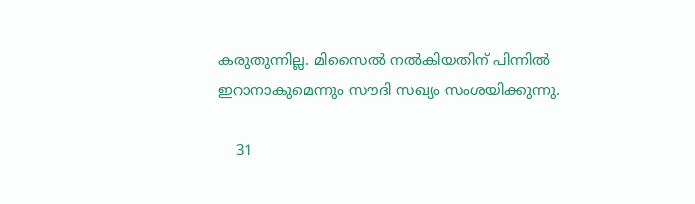കരുതുന്നില്ല. മിസൈല്‍ നല്‍കിയതിന് പിന്നില്‍ ഇറാനാകുമെന്നും സൗദി സഖ്യം സംശയിക്കുന്നു.

    31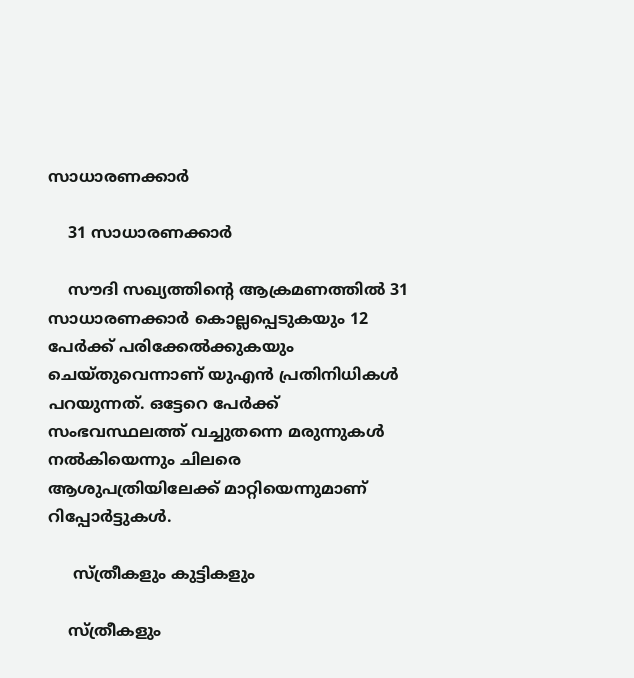സാധാരണക്കാര്‍

    31 സാധാരണക്കാര്‍

    സൗദി സഖ്യത്തിന്റെ ആക്രമണത്തില്‍ 31 സാധാരണക്കാര്‍ കൊല്ലപ്പെടുകയും 12 പേര്‍ക്ക് പരിക്കേല്‍ക്കുകയും ചെയ്തുവെന്നാണ് യുഎന്‍ പ്രതിനിധികള്‍ പറയുന്നത്. ഒട്ടേറെ പേര്‍ക്ക് സംഭവസ്ഥലത്ത് വച്ചുതന്നെ മരുന്നുകള്‍ നല്‍കിയെന്നും ചിലരെ ആശുപത്രിയിലേക്ക് മാറ്റിയെന്നുമാണ് റിപ്പോര്‍ട്ടുകള്‍.

     സ്ത്രീകളും കുട്ടികളും

    സ്ത്രീകളും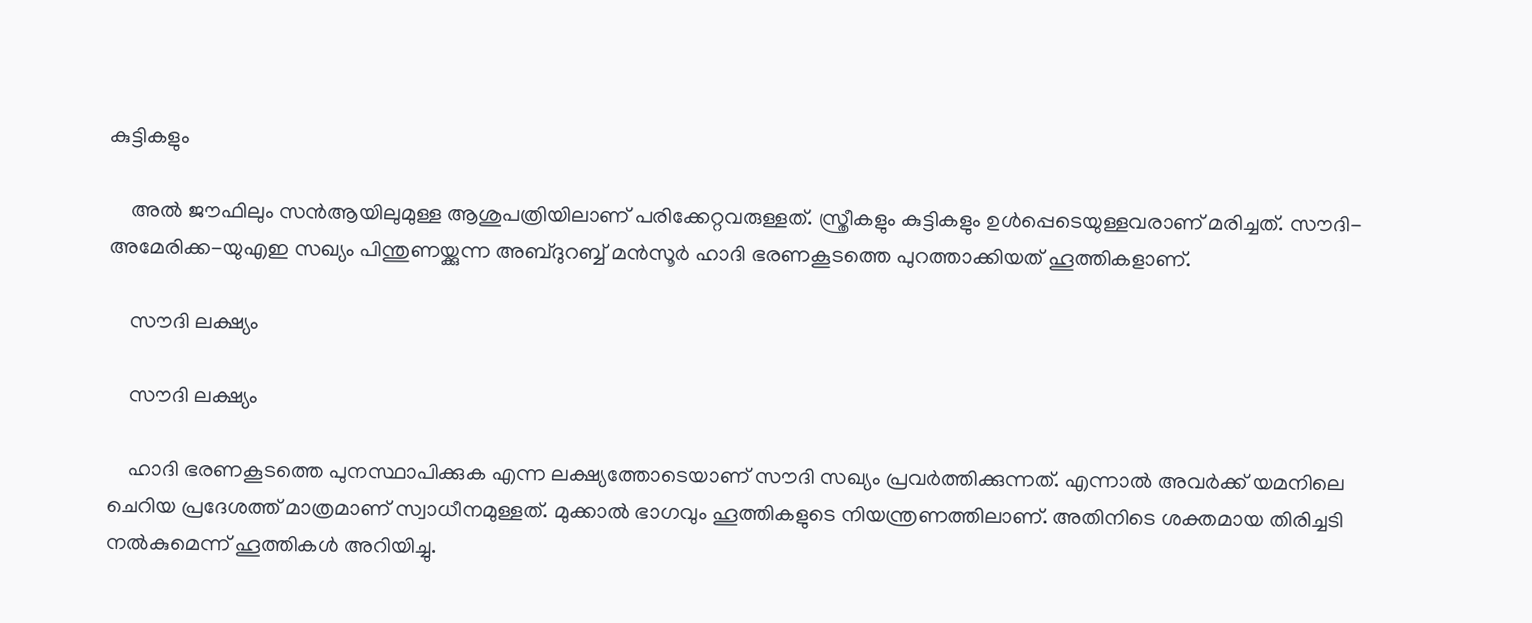കുട്ടികളും

    അല്‍ ജൗഫിലും സന്‍ആയിലുമുള്ള ആശുപത്രിയിലാണ് പരിക്കേറ്റവരുള്ളത്. സ്ത്രീകളും കുട്ടികളും ഉള്‍പ്പെടെയുള്ളവരാണ് മരിച്ചത്. സൗദി-അമേരിക്ക-യുഎഇ സഖ്യം പിന്തുണയ്ക്കുന്ന അബ്ദുറബ്ബ് മന്‍സൂര്‍ ഹാദി ഭരണകൂടത്തെ പുറത്താക്കിയത് ഹൂത്തികളാണ്.

    സൗദി ലക്ഷ്യം

    സൗദി ലക്ഷ്യം

    ഹാദി ഭരണകൂടത്തെ പുനസ്ഥാപിക്കുക എന്ന ലക്ഷ്യത്തോടെയാണ് സൗദി സഖ്യം പ്രവര്‍ത്തിക്കുന്നത്. എന്നാല്‍ അവര്‍ക്ക് യമനിലെ ചെറിയ പ്രദേശത്ത് മാത്രമാണ് സ്വാധീനമുള്ളത്. മുക്കാല്‍ ഭാഗവും ഹൂത്തികളുടെ നിയന്ത്രണത്തിലാണ്. അതിനിടെ ശക്തമായ തിരിച്ചടി നല്‍കുമെന്ന് ഹൂത്തികള്‍ അറിയിച്ചു.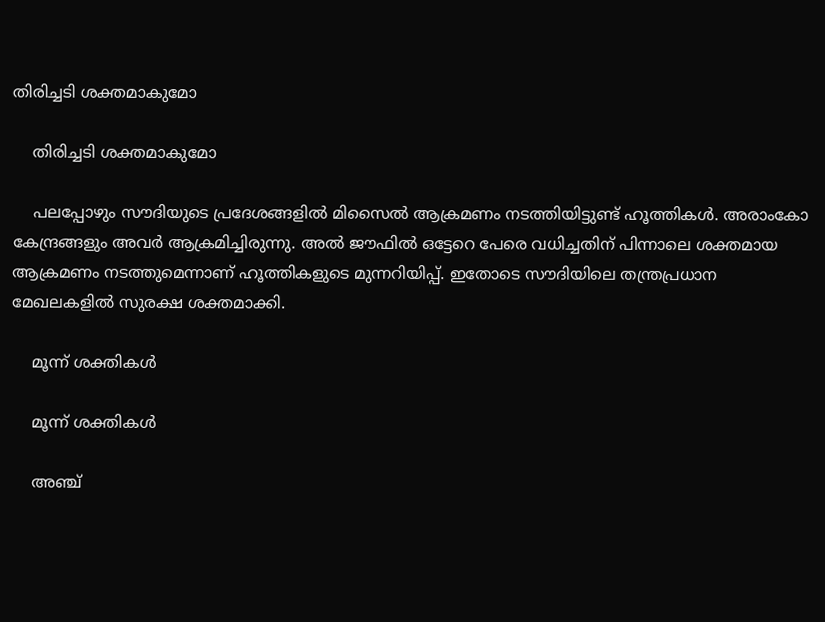തിരിച്ചടി ശക്തമാകുമോ

    തിരിച്ചടി ശക്തമാകുമോ

    പലപ്പോഴും സൗദിയുടെ പ്രദേശങ്ങളില്‍ മിസൈല്‍ ആക്രമണം നടത്തിയിട്ടുണ്ട് ഹൂത്തികള്‍. അരാംകോ കേന്ദ്രങ്ങളും അവര്‍ ആക്രമിച്ചിരുന്നു. അല്‍ ജൗഫില്‍ ഒട്ടേറെ പേരെ വധിച്ചതിന് പിന്നാലെ ശക്തമായ ആക്രമണം നടത്തുമെന്നാണ് ഹൂത്തികളുടെ മുന്നറിയിപ്പ്. ഇതോടെ സൗദിയിലെ തന്ത്രപ്രധാന മേഖലകളില്‍ സുരക്ഷ ശക്തമാക്കി.

    മൂന്ന് ശക്തികള്‍

    മൂന്ന് ശക്തികള്‍

    അഞ്ച്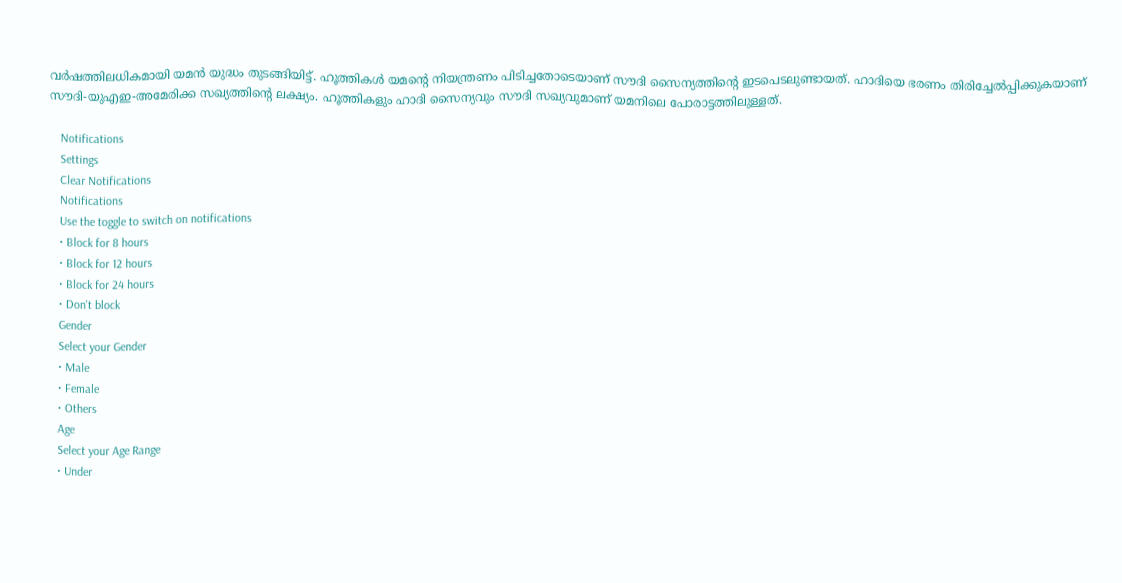വര്‍ഷത്തിലധികമായി യമന്‍ യുദ്ധം തുടങ്ങിയിട്ട്. ഹൂത്തികള്‍ യമന്റെ നിയന്ത്രണം പിടിച്ചതോടെയാണ് സൗദി സൈന്യത്തിന്റെ ഇടപെടലുണ്ടായത്. ഹാദിയെ ഭരണം തിരിച്ചേല്‍പ്പിക്കുകയാണ് സൗദി-യുഎഇ-അമേരിക്ക സഖ്യത്തിന്റെ ലക്ഷ്യം. ഹൂത്തികളും ഹാദി സൈന്യവും സൗദി സഖ്യവുമാണ് യമനിലെ പോരാട്ടത്തിലുള്ളത്.

    Notifications
    Settings
    Clear Notifications
    Notifications
    Use the toggle to switch on notifications
    • Block for 8 hours
    • Block for 12 hours
    • Block for 24 hours
    • Don't block
    Gender
    Select your Gender
    • Male
    • Female
    • Others
    Age
    Select your Age Range
    • Under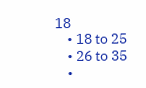18
    • 18 to 25
    • 26 to 35
    •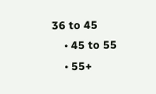36 to 45
    • 45 to 55
    • 55+